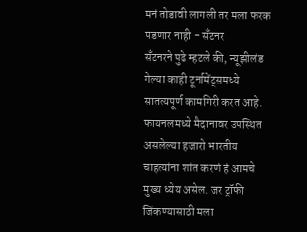मनं तोडावी लागली तर मला फरक पडणार नाही - सँटनर
सँटनरने पुढे म्हटले की, न्यूझीलंड गेल्या काही टूर्नामेंट्समध्ये सातत्यपूर्ण कामगिरी करत आहे. फायनलमध्ये मैदानावर उपस्थित असलेल्या हजारो भारतीय चाहत्यांना शांत करणं हं आमचे मुख्य ध्येय असेल. जर ट्रॉफी जिंकण्यासाठी मला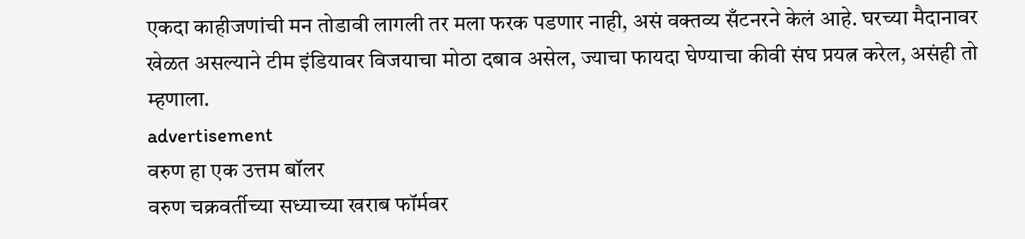एकदा काहीजणांची मन तोडावी लागली तर मला फरक पडणार नाही, असं वक्तव्य सँटनरने केलं आहे. घरच्या मैदानावर खेळत असल्याने टीम इंडियावर विजयाचा मोठा दबाव असेल, ज्याचा फायदा घेण्याचा कीवी संघ प्रयत्न करेल, असंही तो म्हणाला.
advertisement
वरुण हा एक उत्तम बॉलर
वरुण चक्रवर्तीच्या सध्याच्या खराब फॉर्मवर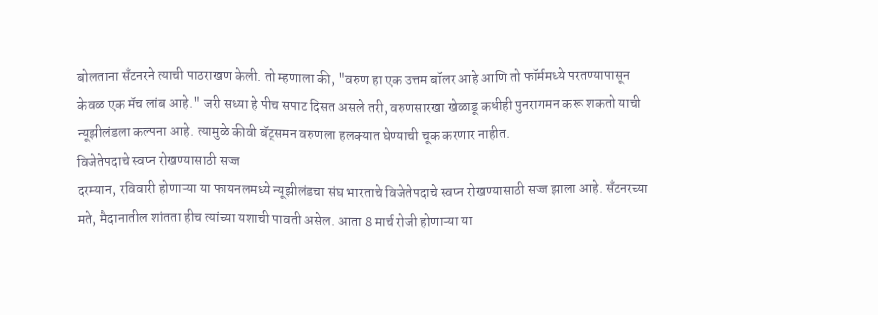बोलताना सँटनरने त्याची पाठराखण केली. तो म्हणाला की, "वरुण हा एक उत्तम बॉलर आहे आणि तो फॉर्ममध्ये परतण्यापासून केवळ एक मॅच लांब आहे." जरी सध्या हे पीच सपाट दिसत असले तरी, वरुणसारखा खेळाडू कधीही पुनरागमन करू शकतो याची न्यूझीलंडला कल्पना आहे. त्यामुळे कीवी बॅट्समन वरुणला हलक्यात घेण्याची चूक करणार नाहीत.
विजेतेपदाचे स्वप्न रोखण्यासाठी सज्ज
दरम्यान, रविवारी होणाऱ्या या फायनलमध्ये न्यूझीलंडचा संघ भारताचे विजेतेपदाचे स्वप्न रोखण्यासाठी सज्ज झाला आहे. सँटनरच्या मते, मैदानातील शांतता हीच त्यांच्या यशाची पावती असेल. आता 8 मार्च रोजी होणाऱ्या या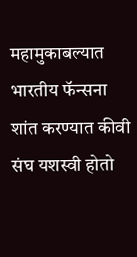महामुकाबल्यात भारतीय फॅन्सना शांत करण्यात कीवी संघ यशस्वी होतो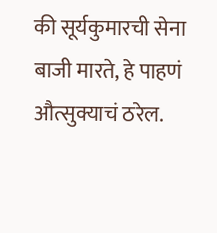की सूर्यकुमारची सेना बाजी मारते, हे पाहणं औत्सुक्याचं ठरेल.